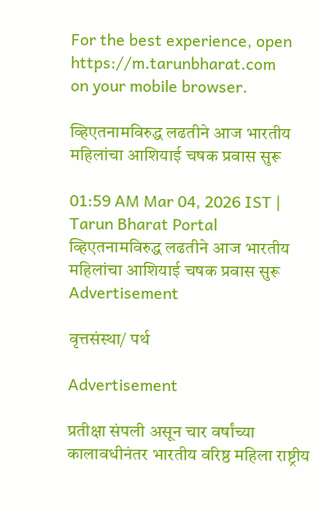For the best experience, open
https://m.tarunbharat.com
on your mobile browser.

व्हिएतनामविरुद्ध लढतीने आज भारतीय महिलांचा आशियाई चषक प्रवास सुरू

01:59 AM Mar 04, 2026 IST | Tarun Bharat Portal
व्हिएतनामविरुद्ध लढतीने आज भारतीय महिलांचा आशियाई चषक प्रवास सुरू
Advertisement

वृत्तसंस्था/ पर्थ

Advertisement

प्रतीक्षा संपली असून चार वर्षांच्या कालावधीनंतर भारतीय वरिष्ठ महिला राष्ट्रीय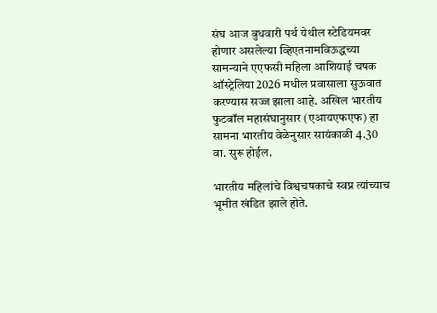संघ आज बुधवारी पर्थ येथील स्टेडियमवर होणार असलेल्या व्हिएतनामविऊद्धच्या सामन्याने एएफसी महिला आशियाई चषक ऑस्ट्रेलिया 2026 मधील प्रवासाला सुऊवात करण्यास सज्ज झाला आहे. अखिल भारतीय फुटबॉल महासंघानुसार (एआयएफएफ) हा सामना भारतीय वेळेनुसार सायंकाळी 4.30 वा. सुरू होईल.

भारतीय महिलांचे विश्वचषकाचे स्वप्न त्यांच्याच भूमीत खंडित झाले होते.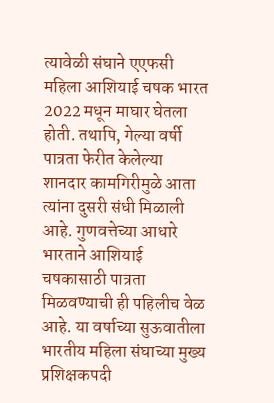त्यावेळी संघाने एएफसी महिला आशियाई चषक भारत 2022 मधून माघार घेतला होती. तथापि, गेल्या वर्षी पात्रता फेरीत केलेल्या शानदार कामगिरीमुळे आता त्यांना दुसरी संधी मिळाली आहे. गुणवत्तेच्या आधारे भारताने आशियाई चषकासाठी पात्रता मिळवण्याची ही पहिलीच वेळ आहे. या वर्षाच्या सुऊवातीला भारतीय महिला संघाच्या मुख्य प्रशिक्षकपदी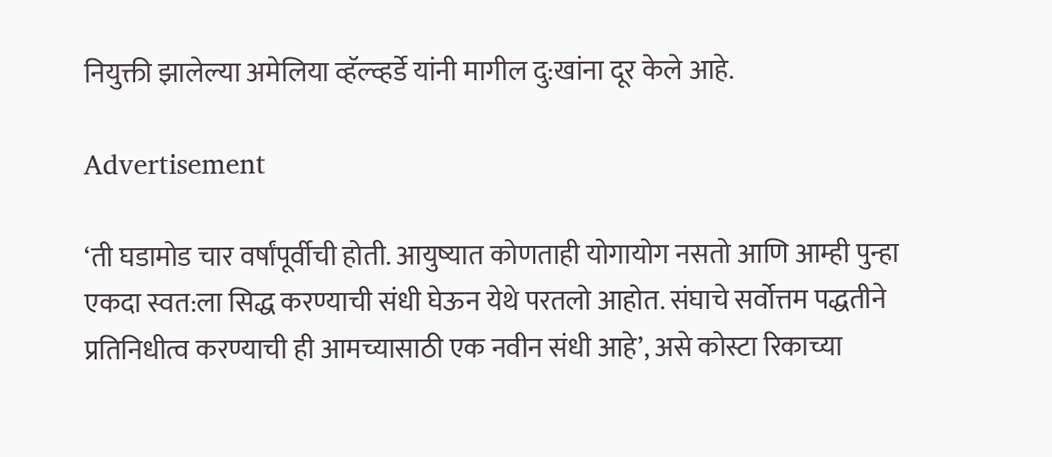नियुक्ती झालेल्या अमेलिया व्हॅल्व्हर्डे यांनी मागील दु:खांना दूर केले आहे.

Advertisement

‘ती घडामोड चार वर्षांपूर्वीची होती. आयुष्यात कोणताही योगायोग नसतो आणि आम्ही पुन्हा एकदा स्वत:ला सिद्ध करण्याची संधी घेऊन येथे परतलो आहोत. संघाचे सर्वोत्तम पद्धतीने प्रतिनिधीत्व करण्याची ही आमच्यासाठी एक नवीन संधी आहे’, असे कोस्टा रिकाच्या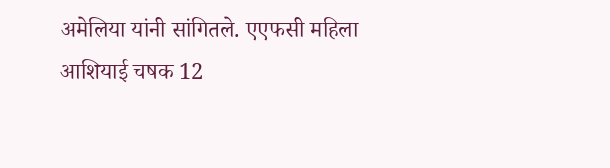अमेलिया यांनी सांगितले. एएफसी महिला आशियाई चषक 12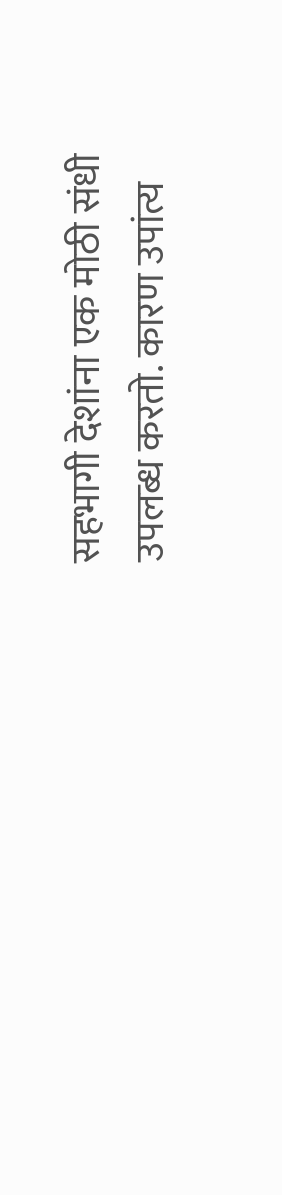सहभागी देशांना एक मोठी संधी उपलब्ध करतो. कारण उपांत्य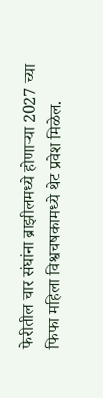फेरीतील चार संघांना ब्राझीलमध्ये होणाऱ्या 2027 च्या फिफा महिला विश्वचषकामध्ये थेट प्रवेश मिळेल.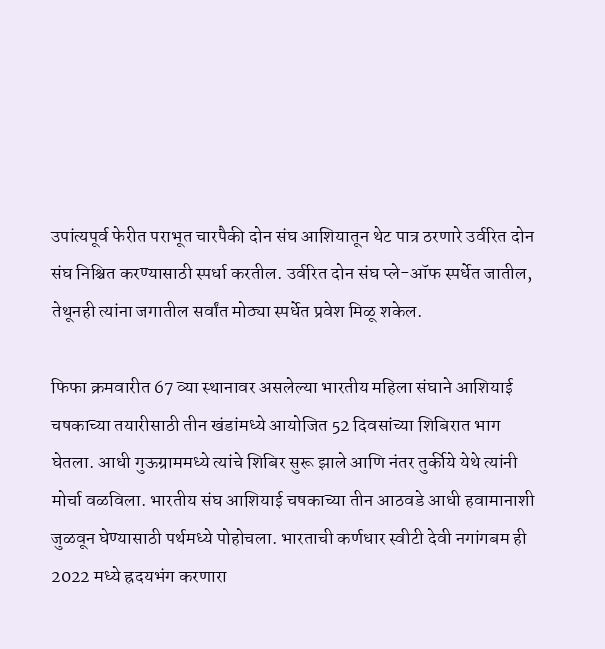उपांत्यपूर्व फेरीत पराभूत चारपैकी दोन संघ आशियातून थेट पात्र ठरणारे उर्वरित दोन संघ निश्चित करण्यासाठी स्पर्धा करतील. उर्वरित दोन संघ प्ले-ऑफ स्पर्धेत जातील, तेथूनही त्यांना जगातील सर्वांत मोठ्या स्पर्धेत प्रवेश मिळू शकेल.

फिफा क्रमवारीत 67 व्या स्थानावर असलेल्या भारतीय महिला संघाने आशियाई चषकाच्या तयारीसाठी तीन खंडांमध्ये आयोजित 52 दिवसांच्या शिबिरात भाग घेतला. आधी गुऊग्राममध्ये त्यांचे शिबिर सुरू झाले आणि नंतर तुर्कीये येथे त्यांनी मोर्चा वळविला. भारतीय संघ आशियाई चषकाच्या तीन आठवडे आधी हवामानाशी जुळवून घेण्यासाठी पर्थमध्ये पोहोचला. भारताची कर्णधार स्वीटी देवी नगांगबम ही 2022 मध्ये ह्रदयभंग करणारा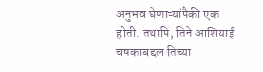अनुभव घेणाऱ्यांपैकी एक होती. तथापि, तिने आशियाई चषकाबद्दल तिच्या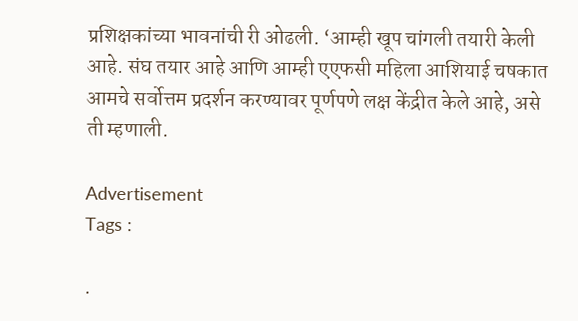प्रशिक्षकांच्या भावनांची री ओढली. ‘आम्ही खूप चांगली तयारी केली आहे. संघ तयार आहे आणि आम्ही एएफसी महिला आशियाई चषकात आमचे सर्वोत्तम प्रदर्शन करण्यावर पूर्णपणे लक्ष केंद्रीत केले आहे, असे ती म्हणाली.

Advertisement
Tags :

.